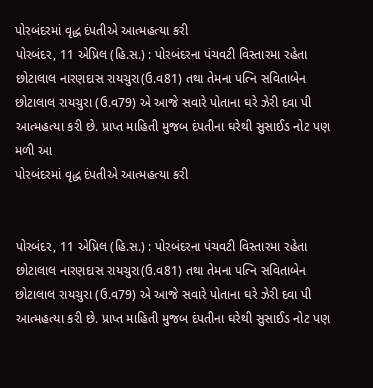પોરબંદરમાં વૃદ્ધ દંપતીએ આત્મહત્યા કરી
પોરબંદર, 11 એપ્રિલ (હિ.સ.) : પોરબંદરના પંચવટી વિસ્તારમા રહેતા છોટાલાલ નારણદાસ રાયચુરા(ઉ.વ81) તથા તેમના પત્નિ સવિતાબેન છોટાલાલ રાયચુરા (ઉ.વ79) એ આજે સવારે પોતાના ઘરે ઝેરી દવા પી આત્મહત્યા કરી છે. પ્રાપ્ત માહિતી મુજબ દંપતીના ઘરેથી સુસાઈડ નોટ પણ મળી આ
પોરબંદરમાં વૃદ્ધ દંપતીએ આત્મહત્યા કરી


પોરબંદર, 11 એપ્રિલ (હિ.સ.) : પોરબંદરના પંચવટી વિસ્તારમા રહેતા છોટાલાલ નારણદાસ રાયચુરા(ઉ.વ81) તથા તેમના પત્નિ સવિતાબેન છોટાલાલ રાયચુરા (ઉ.વ79) એ આજે સવારે પોતાના ઘરે ઝેરી દવા પી આત્મહત્યા કરી છે. પ્રાપ્ત માહિતી મુજબ દંપતીના ઘરેથી સુસાઈડ નોટ પણ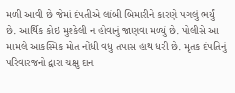મળી આવી છે જેમાં દંપતીએ લાંબી બિમારીને કારણે પગલું ભર્યું છે. આર્થિક કોઇ મુશ્કેલી ન હોવાનું જાણવા મળ્યું છે. પોલીસે આ મામલે આકસ્મિક મોત નોંધી વધુ તપાસ હાથ ધરી છે. મૃતક દંપતિનું પરિવારજનો દ્વારા ચક્ષુ દાન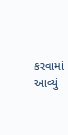કરવામાં આવ્યું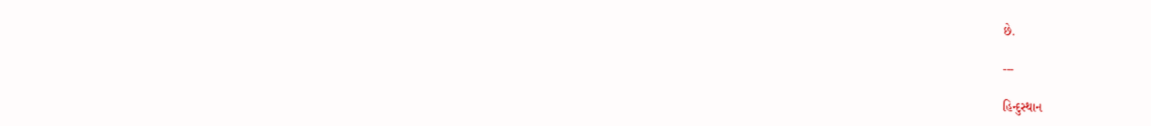છે.

---

હિન્દુસ્થાન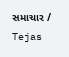સમાચાર / Tejas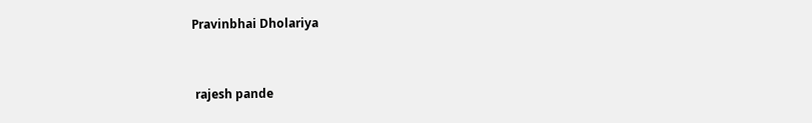Pravinbhai Dholariya


 rajesh pande